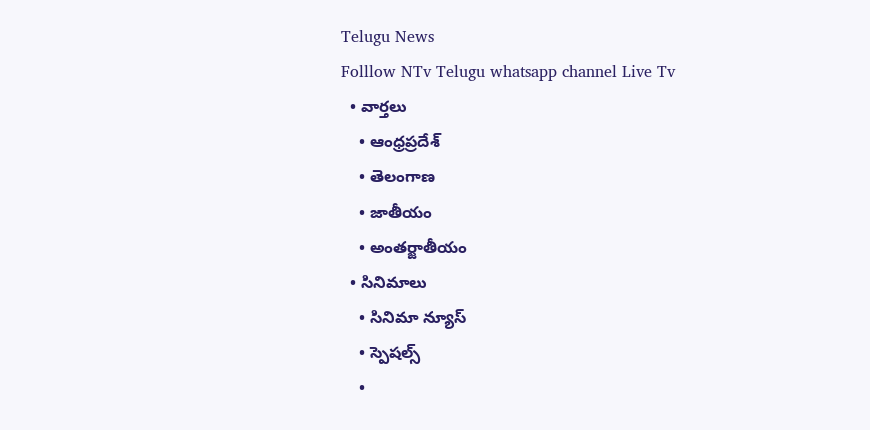Telugu News
Folllow NTv Telugu whatsapp channel Live Tv
  • వార్తలు
    • ఆంధ్రప్రదేశ్
    • తెలంగాణ
    • జాతీయం
    • అంతర్జాతీయం
  • సినిమాలు
    • సినిమా న్యూస్
    • స్పెషల్స్
    •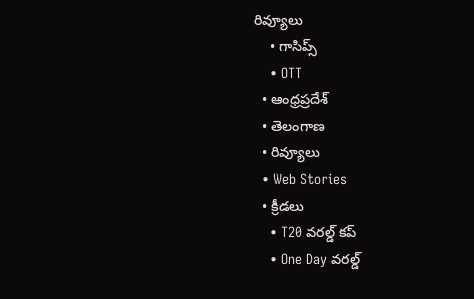రివ్యూలు
    • గాసిప్స్
    • OTT
  • ఆంధ్రప్రదేశ్
  • తెలంగాణ
  • రివ్యూలు
  • Web Stories
  • క్రీడలు
    • T20 వరల్డ్ కప్
    • One Day వరల్డ్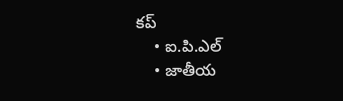కప్
    • ఐ.పి.ఎల్
    • జాతీయ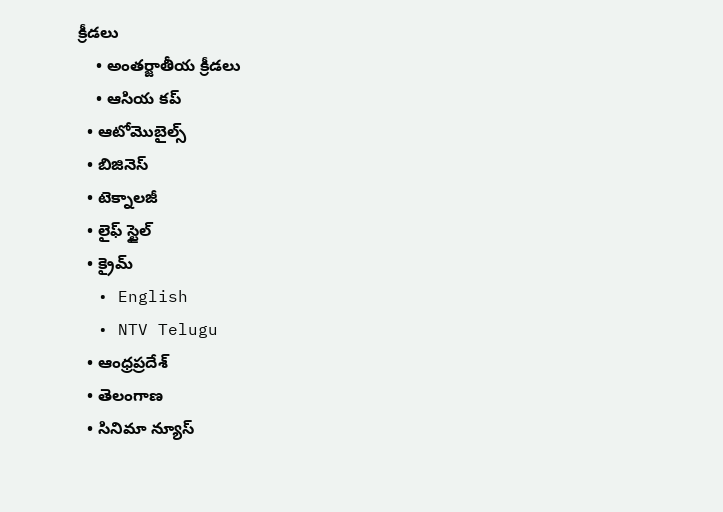క్రీడలు
    • అంతర్జాతీయ క్రీడలు
    • ఆసియ కప్
  • ఆటోమొబైల్స్
  • బిజినెస్‌
  • టెక్నాలజీ
  • లైఫ్ స్టైల్
  • క్రైమ్
  • English
  • NTV Telugu
  • ఆంధ్రప్రదేశ్
  • తెలంగాణ
  • సినిమా న్యూస్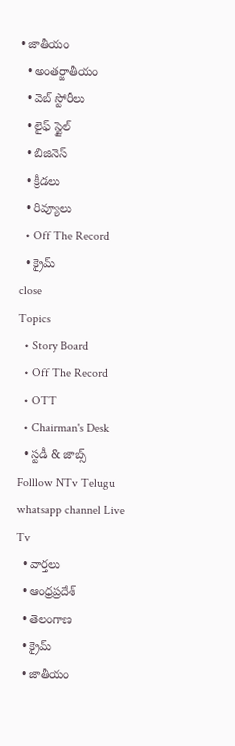• జాతీయం
  • అంతర్జాతీయం
  • వెబ్ స్టోరీలు
  • లైఫ్ స్టైల్
  • బిజినెస్‌
  • క్రీడలు
  • రివ్యూలు
  • Off The Record
  • క్రైమ్
close
Topics
  • Story Board
  • Off The Record
  • OTT
  • Chairman's Desk
  • స్టడీ & జాబ్స్
Folllow NTv Telugu whatsapp channel Live Tv
  • వార్తలు
  • ఆంధ్రప్రదేశ్
  • తెలంగాణ
  • క్రైమ్
  • జాతీయం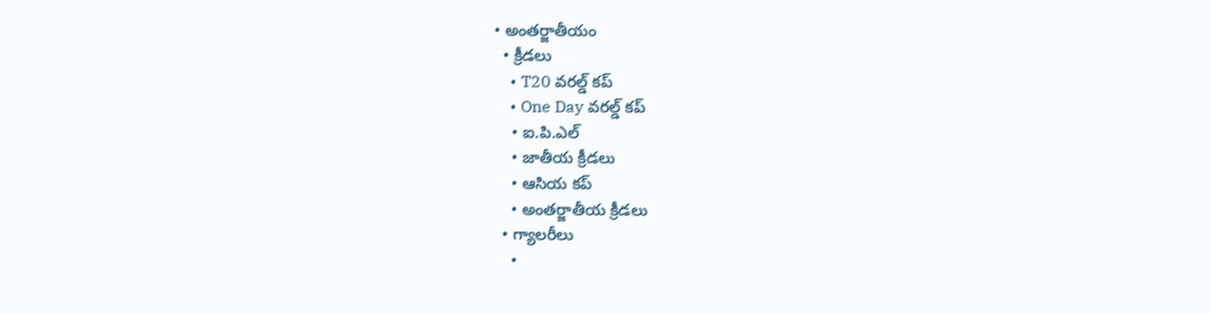• అంతర్జాతీయం
  • క్రీడలు
    • T20 వరల్డ్ కప్
    • One Day వరల్డ్ కప్
    • ఐ.పి.ఎల్
    • జాతీయ క్రీడలు
    • ఆసియ కప్
    • అంతర్జాతీయ క్రీడలు
  • గ్యాలరీలు
    •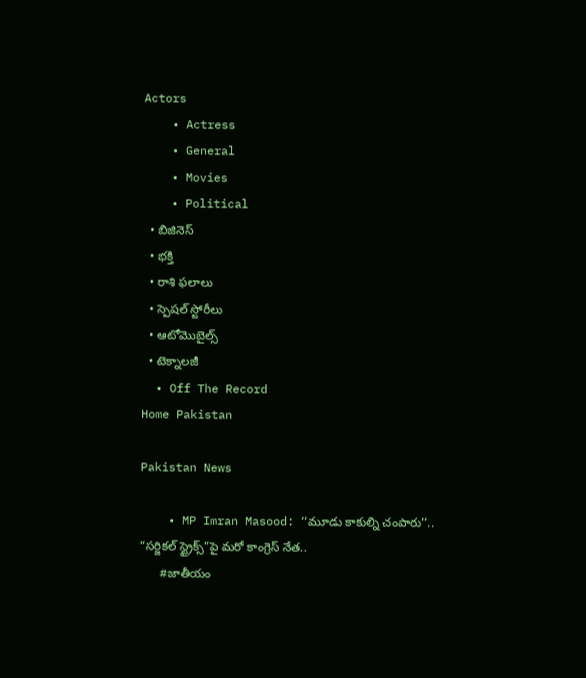Actors
    • Actress
    • General
    • Movies
    • Political
  • బిజినెస్‌
  • భక్తి
  • రాశి ఫలాలు
  • స్పెషల్‌ స్టోరీలు
  • ఆటోమొబైల్స్
  • టెక్నాలజీ
  • Off The Record
Home Pakistan

Pakistan News

    • MP Imran Masood: ‘‘మూడు కాకుల్ని చంపారు’’.. “సర్జికల్ స్ట్రైక్స్‌”పై మరో కాంగ్రెస్ నేత..
      #జాతీయం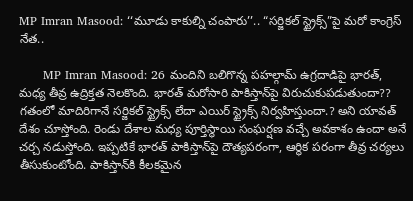MP Imran Masood: ‘‘మూడు కాకుల్ని చంపారు’’.. “సర్జికల్ స్ట్రైక్స్‌”పై మరో కాంగ్రెస్ నేత..

      MP Imran Masood: 26 మందిని బలిగొన్న పహల్గామ్ ఉగ్రదాడిపై భారత్, మధ్య తీవ్ర ఉద్రిక్తత నెలకొంది. భారత్ మరోసారి పాకిస్తాన్‌పై విరుచుకుపడుతుందా?? గతంలో మాదిరిగానే సర్జికల్ స్ట్రైక్స్ లేదా ఎయిర్ స్ట్రైక్స్ నిర్వహిస్తుందా.? అని యావత్ దేశం చూస్తోంది. రెండు దేశాల మధ్య పూర్తిస్థాయి సంఘర్షణ వచ్చే అవకాశం ఉందా అనే చర్చ నడుస్తోంది. ఇప్పటికే భారత్ పాకిస్తాన్‌పై దౌత్యపరంగా, ఆర్థిక పరంగా తీవ్ర చర్యలు తీసుకుంటోంది. పాకిస్తాన్‌కి కీలకమైన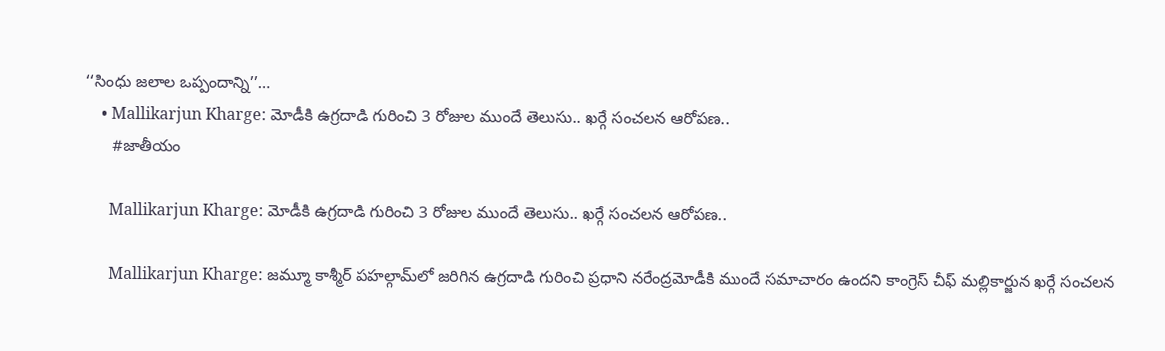‘‘సింధు జలాల ఒప్పందాన్ని’’…
    • Mallikarjun Kharge: మోడీకి ఉగ్రదాడి గురించి 3 రోజుల ముందే తెలుసు.. ఖర్గే సంచలన ఆరోపణ..
      #జాతీయం

      Mallikarjun Kharge: మోడీకి ఉగ్రదాడి గురించి 3 రోజుల ముందే తెలుసు.. ఖర్గే సంచలన ఆరోపణ..

      Mallikarjun Kharge: జమ్మూ కాశ్మీర్ పహల్గామ్‌లో జరిగిన ఉగ్రదాడి గురించి ప్రధాని నరేంద్రమోడీకి ముందే సమాచారం ఉందని కాంగ్రెస్ చీఫ్ మల్లికార్జున ఖర్గే సంచలన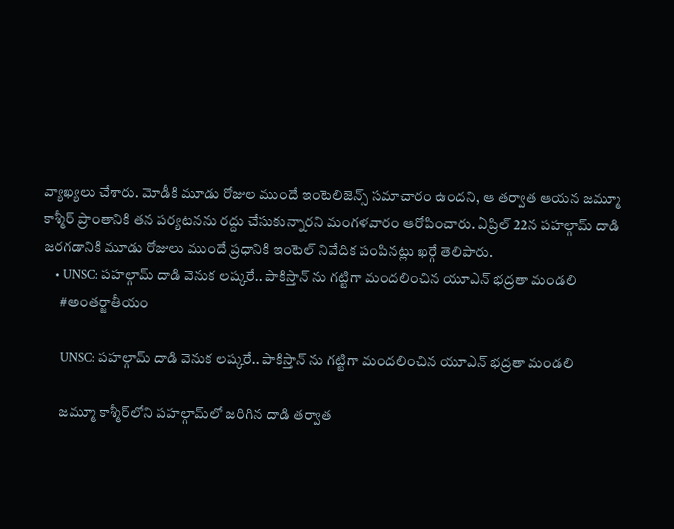వ్యాఖ్యలు చేశారు. మోడీకి మూడు రోజుల ముందే ఇంటెలిజెన్స్ సమాచారం ఉందని, ఆ తర్వాత ఆయన జమ్మూ కాశ్మీర్ ప్రాంతానికి తన పర్యటనను రద్దు చేసుకున్నారని మంగళవారం ఆరోపించారు. ఏప్రిల్ 22న పహల్గామ్ దాడి జరగడానికి మూడు రోజులు ముందే ప్రధానికి ఇంటెల్ నివేదిక పంపినట్లు ఖర్గే తెలిపారు.
    • UNSC: పహల్గామ్ దాడి వెనుక లష్కరే.. పాకిస్తాన్ ను గట్టిగా మందలించిన యూఎన్ భ‌ద్రతా మండ‌లి
      #అంతర్జాతీయం

      UNSC: పహల్గామ్ దాడి వెనుక లష్కరే.. పాకిస్తాన్ ను గట్టిగా మందలించిన యూఎన్ భ‌ద్రతా మండ‌లి

      జమ్మూ కాశ్మీర్‌లోని పహల్గామ్‌లో జరిగిన దాడి తర్వాత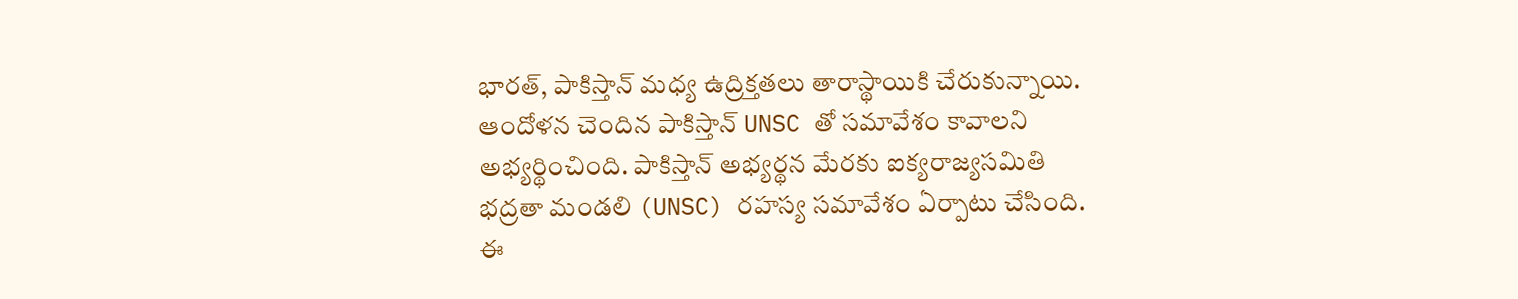భారత్, పాకిస్తాన్ మధ్య ఉద్రిక్తతలు తారాస్థాయికి చేరుకున్నాయి. ఆందోళన చెందిన పాకిస్తాన్ UNSC తో సమావేశం కావాలని అభ్యర్థించింది. పాకిస్తాన్ అభ్యర్థన మేరకు ఐక్యరాజ్యసమితి భద్రతా మండలి (UNSC) రహస్య సమావేశం ఏర్పాటు చేసింది. ఈ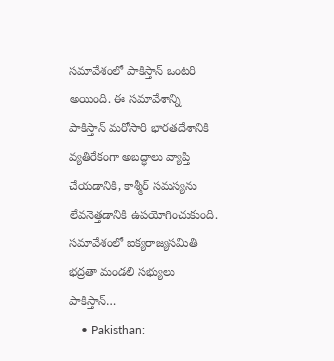సమావేశంలో పాకిస్తాన్ ఒంటరి అయింది. ఈ సమావేశాన్ని పాకిస్తాన్ మరోసారి భారతదేశానికి వ్యతిరేకంగా అబద్ధాలు వ్యాప్తి చేయడానికి, కాశ్మీర్ సమస్యను లేవనెత్తడానికి ఉపయోగించుకుంది. సమావేశంలో ఐక్యరాజ్యసమితి భద్రతా మండలి సభ్యులు పాకిస్తాన్‌…
    • Pakisthan: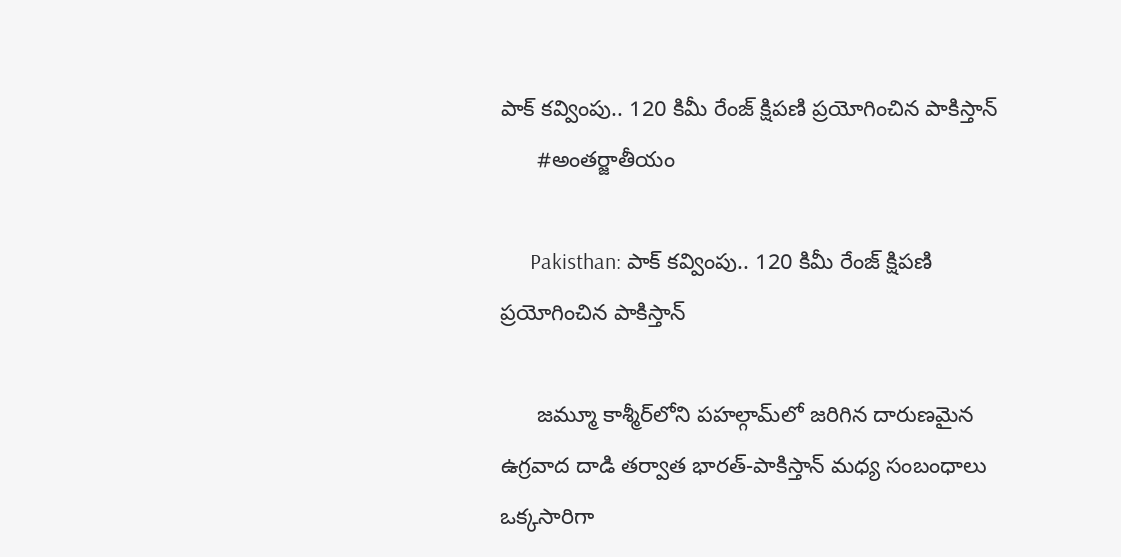పాక్ కవ్వింపు.. 120 కిమీ రేంజ్ క్షిపణి ప్రయోగించిన పాకిస్తాన్
      #అంతర్జాతీయం

      Pakisthan: పాక్ కవ్వింపు.. 120 కిమీ రేంజ్ క్షిపణి ప్రయోగించిన పాకిస్తాన్

      జమ్మూ కాశ్మీర్‌లోని పహల్గామ్‌లో జరిగిన దారుణమైన ఉగ్రవాద దాడి తర్వాత భారత్-పాకిస్తాన్ మధ్య సంబంధాలు ఒక్కసారిగా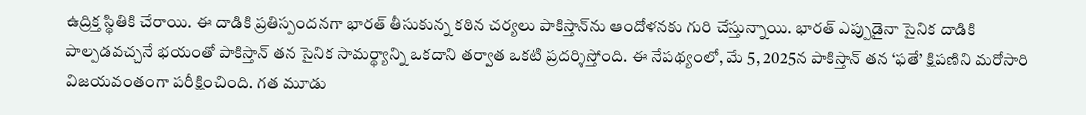ఉద్రిక్త స్థితికి చేరాయి. ఈ దాడికి ప్రతిస్పందనగా భారత్ తీసుకున్న కఠిన చర్యలు పాకిస్తాన్‌ను ఆందోళనకు గురి చేస్తున్నాయి. భారత్ ఎప్పుడైనా సైనిక దాడికి పాల్పడవచ్చనే భయంతో పాకిస్తాన్ తన సైనిక సామర్థ్యాన్ని ఒకదాని తర్వాత ఒకటి ప్రదర్శిస్తోంది. ఈ నేపథ్యంలో, మే 5, 2025న పాకిస్తాన్ తన ‘ఫతే’ క్షిపణిని మరోసారి విజయవంతంగా పరీక్షించింది. గత మూడు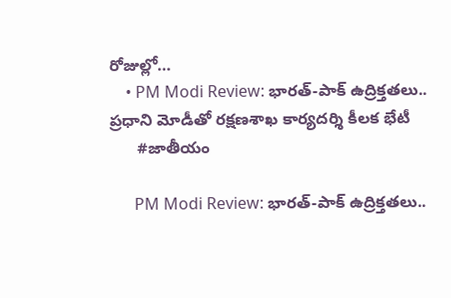రోజుల్లో…
    • PM Modi Review: భారత్‌-పాక్‌ ఉద్రిక్తతలు.. ప్రధాని మోడీతో రక్షణశాఖ కార్యదర్శి కీలక భేటీ
      #జాతీయం

      PM Modi Review: భారత్‌-పాక్‌ ఉద్రిక్తతలు..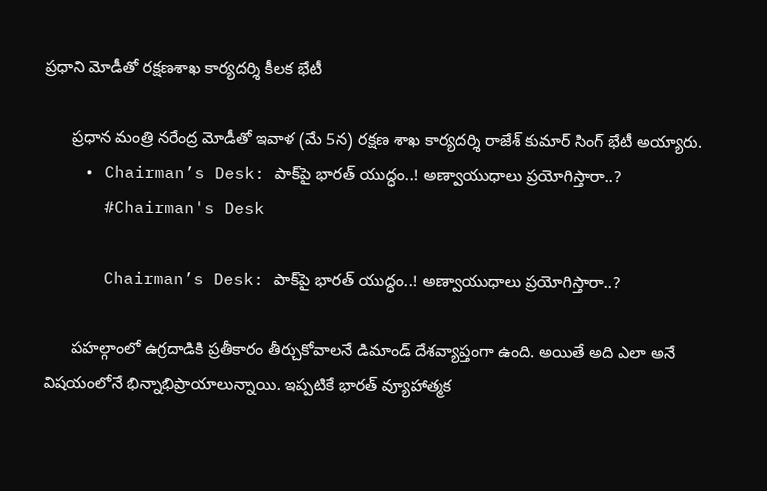ప్రధాని మోడీతో రక్షణశాఖ కార్యదర్శి కీలక భేటీ

      ప్రధాన మంత్రి నరేంద్ర మోడీతో ఇవాళ (మే 5న) రక్షణ శాఖ కార్యదర్శి రాజేశ్‌ కుమార్‌ సింగ్‌ భేటీ అయ్యారు.
    • Chairman’s Desk: పాక్‌పై భారత్‌ యుద్ధం..! అణ్వాయుధాలు ప్రయోగిస్తారా..?
      #Chairman's Desk

      Chairman’s Desk: పాక్‌పై భారత్‌ యుద్ధం..! అణ్వాయుధాలు ప్రయోగిస్తారా..?

      పహల్గాంలో ఉగ్రదాడికి ప్రతీకారం తీర్చుకోవాలనే డిమాండ్ దేశవ్యాప్తంగా ఉంది. అయితే అది ఎలా అనే విషయంలోనే భిన్నాభిప్రాయాలున్నాయి. ఇప్పటికే భారత్ వ్యూహాత్మక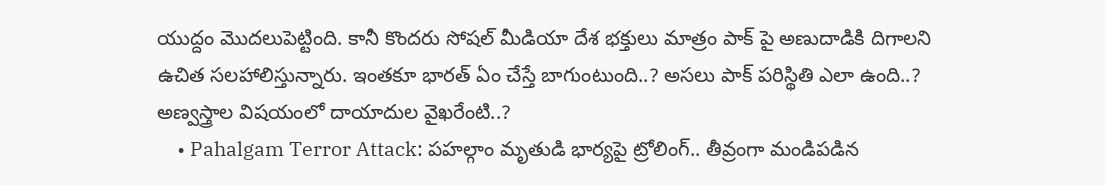యుద్దం మొదలుపెట్టింది. కానీ కొందరు సోషల్ మీడియా దేశ భక్తులు మాత్రం పాక్ పై అణుదాడికి దిగాలని ఉచిత సలహాలిస్తున్నారు. ఇంతకూ భారత్ ఏం చేస్తే బాగుంటుంది..? అసలు పాక్ పరిస్థితి ఎలా ఉంది..? అణ్వస్త్రాల విషయంలో దాయాదుల వైఖరేంటి..?
    • Pahalgam Terror Attack: పహల్గాం మృతుడి భార్యపై ట్రోలింగ్.. తీవ్రంగా మండిపడిన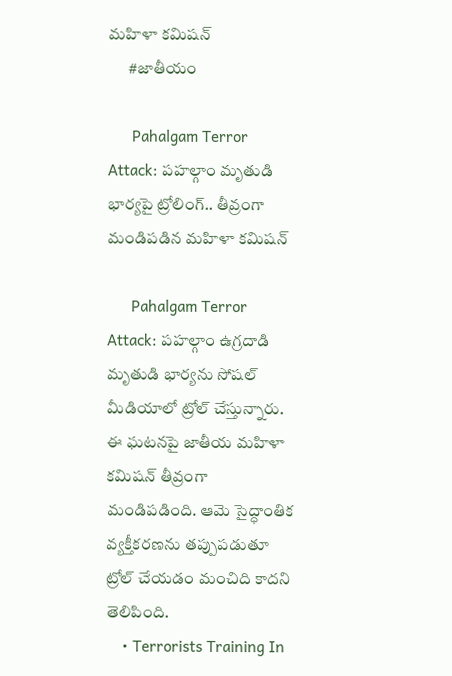మహిళా కమిషన్
      #జాతీయం

      Pahalgam Terror Attack: పహల్గాం మృతుడి భార్యపై ట్రోలింగ్.. తీవ్రంగా మండిపడిన మహిళా కమిషన్

      Pahalgam Terror Attack: పహల్గాం ఉగ్రదాడి మృతుడి భార్యను సోషల్ మీడియాలో ట్రోల్‌ చేస్తున్నారు. ఈ ఘటనపై జాతీయ మహిళా కమిషన్ తీవ్రంగా మండిపడింది. ఆమె సైద్ధాంతిక వ్యక్తీకరణను తప్పుపడుతూ ట్రోల్‌ చేయడం మంచిది కాదని తెలిపింది.
    • Terrorists Training In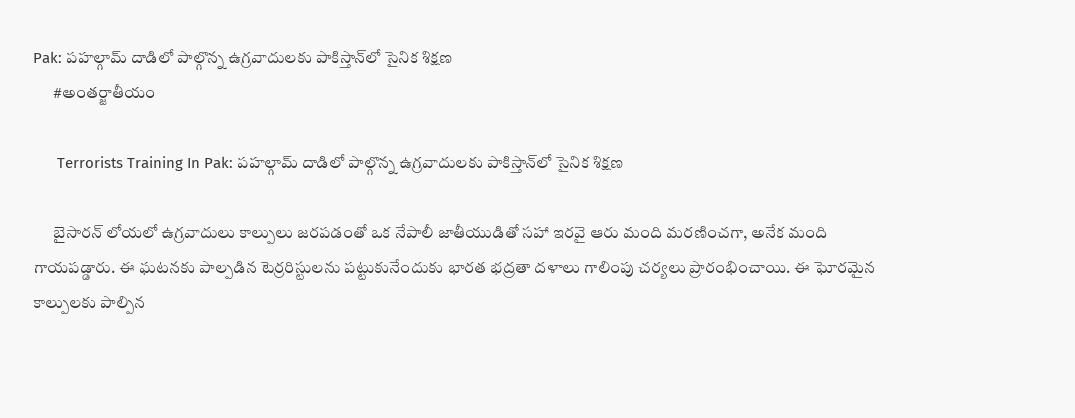Pak: పహల్గామ్ దాడిలో పాల్గొన్న ఉగ్రవాదులకు పాకిస్తాన్‌లో సైనిక శిక్షణ
      #అంతర్జాతీయం

      Terrorists Training In Pak: పహల్గామ్ దాడిలో పాల్గొన్న ఉగ్రవాదులకు పాకిస్తాన్‌లో సైనిక శిక్షణ

      బైసారన్ లోయలో ఉగ్రవాదులు కాల్పులు జరపడంతో ఒక నేపాలీ జాతీయుడితో సహా ఇరవై ఆరు మంది మరణించగా, అనేక మంది గాయపడ్డారు. ఈ ఘటనకు పాల్పడిన టెర్రరిస్టులను పట్టుకునేందుకు భారత భద్రతా దళాలు గాలింపు చర్యలు ప్రారంభించాయి. ఈ ఘోరమైన కాల్పులకు పాల్పిన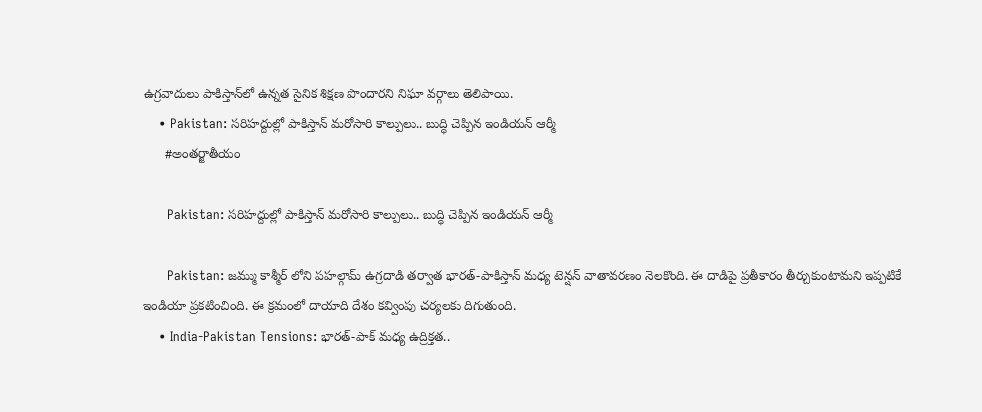ఉగ్రవాదులు పాకిస్తాన్‌లో ఉన్నత సైనిక శిక్షణ పొందారని నిఘా వర్గాలు తెలిపాయి.
    • Pakistan: సరిహద్దుల్లో పాకిస్తాన్ మరోసారి కాల్పులు.. బుద్ధి చెప్పిన ఇండియన్ ఆర్మీ
      #అంతర్జాతీయం

      Pakistan: సరిహద్దుల్లో పాకిస్తాన్ మరోసారి కాల్పులు.. బుద్ధి చెప్పిన ఇండియన్ ఆర్మీ

      Pakistan: జమ్ము కాశ్మీర్ లోని పహల్గామ్ ఉగ్రదాడి తర్వాత భారత్-పాకిస్తాన్ మధ్య టెన్షన్ వాతావరణం నెలకొంది. ఈ దాడిపై ప్రతీకారం తీర్చుకుంటామని ఇప్పటికే ఇండియా ప్రకటించింది. ఈ క్రమంలో దాయాది దేశం కవ్వింపు చర్యలకు దిగుతుంది.
    • India-Pakistan Tensions: భారత్-పాక్ మధ్య ఉద్రిక్తత..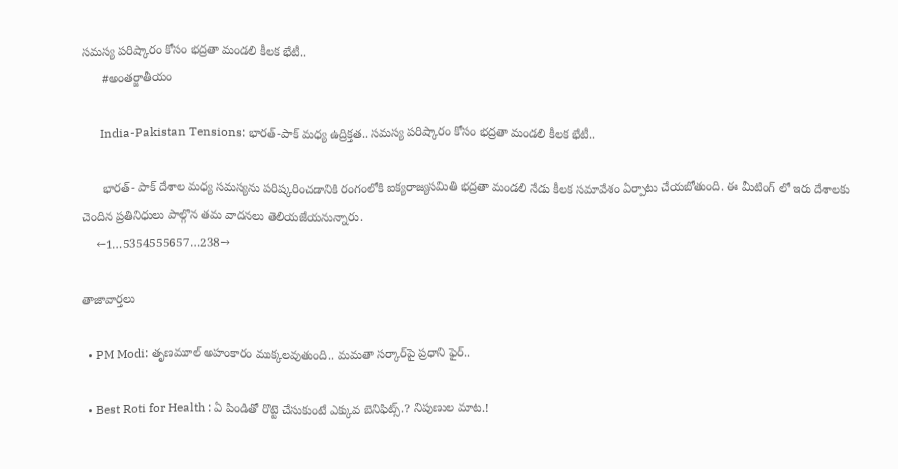సమస్య పరిష్కారం కోసం భద్రతా మండలి కీలక భేటీ..
      #అంతర్జాతీయం

      India-Pakistan Tensions: భారత్-పాక్ మధ్య ఉద్రిక్తత.. సమస్య పరిష్కారం కోసం భద్రతా మండలి కీలక భేటీ..

      భారత్- పాక్ దేశాల మధ్య సమస్యను పరిష్కరించడానికి రంగంలోకి ఐక్యరాజ్యసమితి భద్రతా మండలి నేడు కీలక సమావేశం ఏర్పాటు చేయబోతుంది. ఈ మీటింగ్ లో ఇరు దేశాలకు చెందిన ప్రతినిధులు పాల్గొన తమ వాదనలు తెలియజేయనున్నారు.
    ←1…5354555657…238→

తాజావార్తలు

  • PM Modi: తృణమూల్ అహంకారం ముక్కలవుతుంది.. మమతా సర్కార్‌పై ప్రధాని ఫైర్..

  • Best Roti for Health : ఏ పిండితో రొట్టె చేసుకుంటే ఎక్కువ బెనిఫిట్స్.? నిపుణుల మాట.!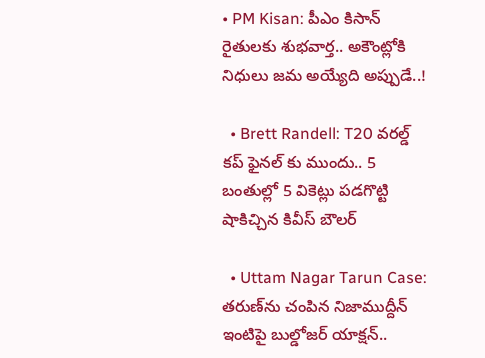• PM Kisan: పీఎం కిసాన్ రైతులకు శుభవార్త.. అకౌంట్లోకి నిధులు జమ అయ్యేది అప్పుడే..!

  • Brett Randell: T20 వరల్డ్ కప్ ఫైనల్ కు ముందు.. 5 బంతుల్లో 5 వికెట్లు పడగొట్టి షాకిచ్చిన కివీస్ బౌలర్

  • Uttam Nagar Tarun Case: తరుణ్‌ను చంపిన నిజాముద్దీన్ ఇంటిపై బుల్డోజర్ యాక్షన్..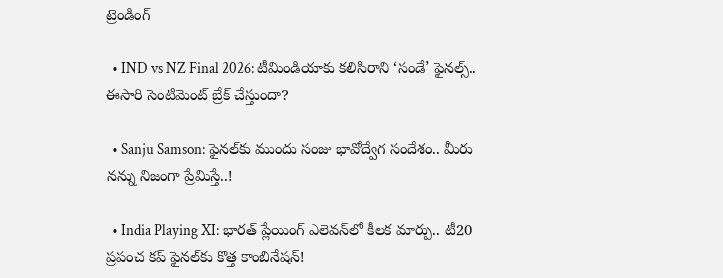ట్రెండింగ్‌

  • IND vs NZ Final 2026: టీమిండియాకు కలిసిరాని ‘సండే’ ఫైనల్స్‌.. ఈసారి సెంటిమెంట్ బ్రేక్ చేస్తుందా?

  • Sanju Samson: ఫైనల్‌కు ముందు సంజు భావోద్వేగ సందేశం.. మీరు నన్ను నిజంగా ప్రేమిస్తే..!

  • India Playing XI: భారత్ ప్లేయింగ్ ఎలెవన్‌లో కీలక మార్పు.. టీ20 ప్రపంచ కప్‌ ఫైనల్‌కు కొత్త కాంబినేషన్!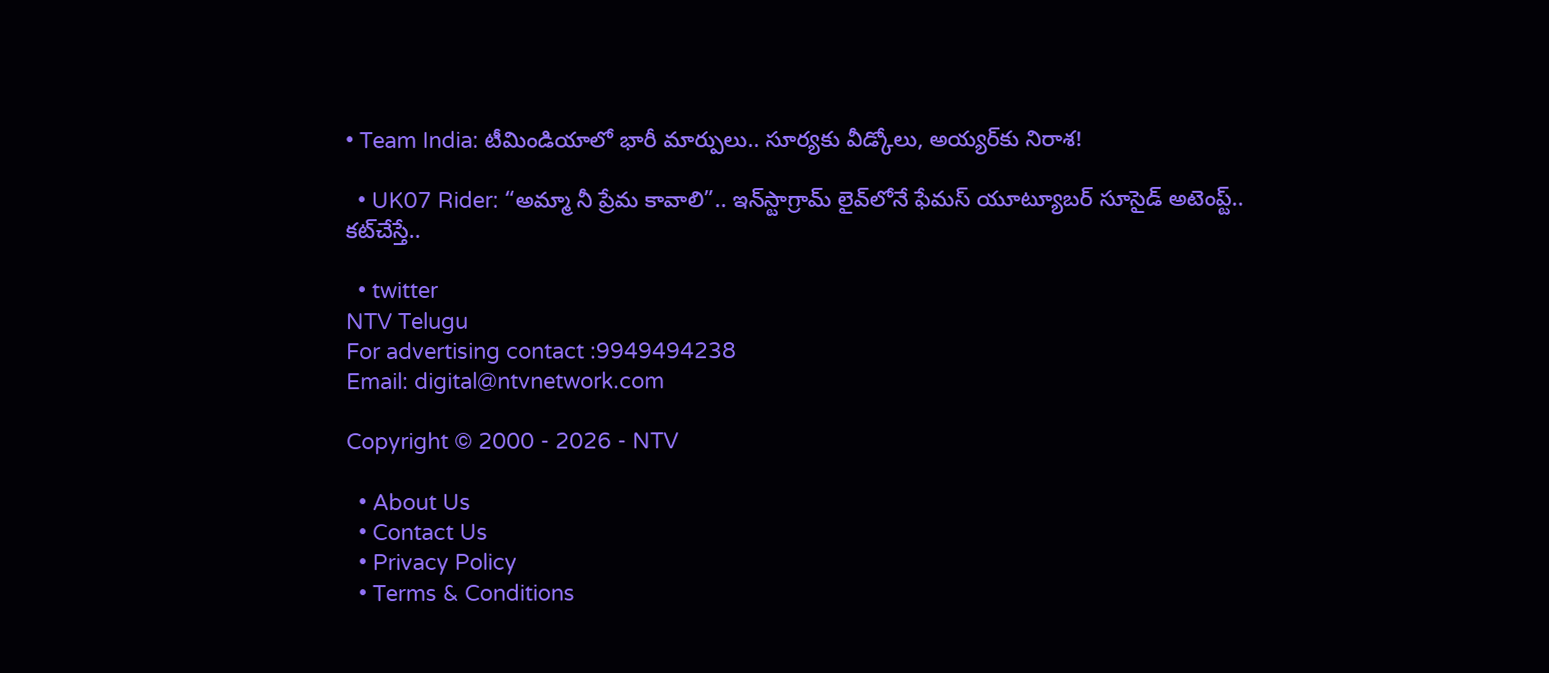• Team India: టీమిండియాలో భారీ మార్పులు.. సూర్యకు వీడ్కోలు, అయ్యర్‌కు నిరాశ!

  • UK07 Rider: “అమ్మా నీ ప్రేమ కావాలి”.. ఇన్‌స్టాగ్రామ్ లైవ్‌లోనే ఫేమస్ యూట్యూబర్ సూసైడ్ అటెంప్ట్.. కట్‌చేస్తే..

  • twitter
NTV Telugu
For advertising contact :9949494238
Email: digital@ntvnetwork.com

Copyright © 2000 - 2026 - NTV

  • About Us
  • Contact Us
  • Privacy Policy
  • Terms & Conditions